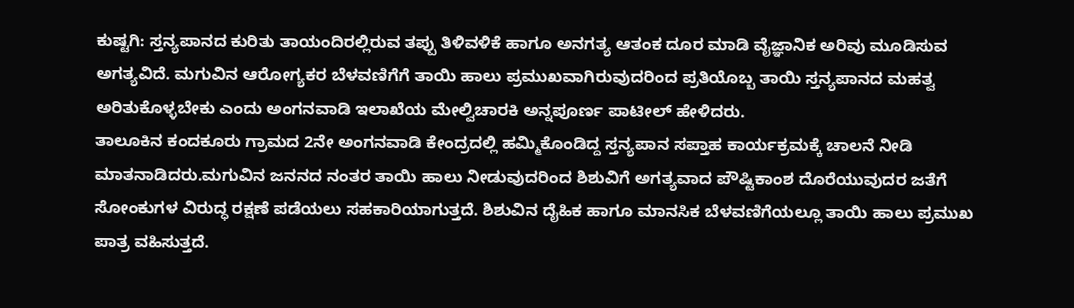ಕುಷ್ಟಗಿ: ಸ್ತನ್ಯಪಾನದ ಕುರಿತು ತಾಯಂದಿರಲ್ಲಿರುವ ತಪ್ಪು ತಿಳಿವಳಿಕೆ ಹಾಗೂ ಅನಗತ್ಯ ಆತಂಕ ದೂರ ಮಾಡಿ ವೈಜ್ಞಾನಿಕ ಅರಿವು ಮೂಡಿಸುವ ಅಗತ್ಯವಿದೆ. ಮಗುವಿನ ಆರೋಗ್ಯಕರ ಬೆಳವಣಿಗೆಗೆ ತಾಯಿ ಹಾಲು ಪ್ರಮುಖವಾಗಿರುವುದರಿಂದ ಪ್ರತಿಯೊಬ್ಬ ತಾಯಿ ಸ್ತನ್ಯಪಾನದ ಮಹತ್ವ ಅರಿತುಕೊಳ್ಳಬೇಕು ಎಂದು ಅಂಗನವಾಡಿ ಇಲಾಖೆಯ ಮೇಲ್ವಿಚಾರಕಿ ಅನ್ನಪೂರ್ಣ ಪಾಟೀಲ್ ಹೇಳಿದರು.
ತಾಲೂಕಿನ ಕಂದಕೂರು ಗ್ರಾಮದ 2ನೇ ಅಂಗನವಾಡಿ ಕೇಂದ್ರದಲ್ಲಿ ಹಮ್ಮಿಕೊಂಡಿದ್ದ ಸ್ತನ್ಯಪಾನ ಸಪ್ತಾಹ ಕಾರ್ಯಕ್ರಮಕ್ಕೆ ಚಾಲನೆ ನೀಡಿ ಮಾತನಾಡಿದರು.ಮಗುವಿನ ಜನನದ ನಂತರ ತಾಯಿ ಹಾಲು ನೀಡುವುದರಿಂದ ಶಿಶುವಿಗೆ ಅಗತ್ಯವಾದ ಪೌಷ್ಟಿಕಾಂಶ ದೊರೆಯುವುದರ ಜತೆಗೆ ಸೋಂಕುಗಳ ವಿರುದ್ಧ ರಕ್ಷಣೆ ಪಡೆಯಲು ಸಹಕಾರಿಯಾಗುತ್ತದೆ. ಶಿಶುವಿನ ದೈಹಿಕ ಹಾಗೂ ಮಾನಸಿಕ ಬೆಳವಣಿಗೆಯಲ್ಲೂ ತಾಯಿ ಹಾಲು ಪ್ರಮುಖ ಪಾತ್ರ ವಹಿಸುತ್ತದೆ.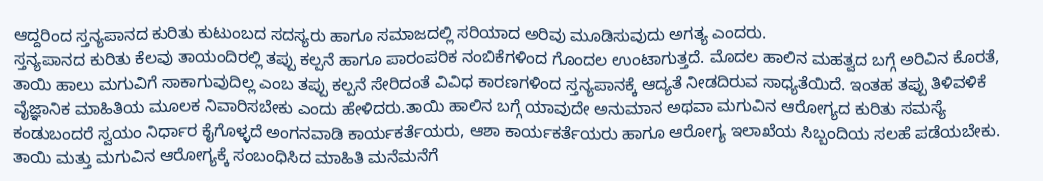ಆದ್ದರಿಂದ ಸ್ತನ್ಯಪಾನದ ಕುರಿತು ಕುಟುಂಬದ ಸದಸ್ಯರು ಹಾಗೂ ಸಮಾಜದಲ್ಲಿ ಸರಿಯಾದ ಅರಿವು ಮೂಡಿಸುವುದು ಅಗತ್ಯ ಎಂದರು.
ಸ್ತನ್ಯಪಾನದ ಕುರಿತು ಕೆಲವು ತಾಯಂದಿರಲ್ಲಿ ತಪ್ಪು ಕಲ್ಪನೆ ಹಾಗೂ ಪಾರಂಪರಿಕ ನಂಬಿಕೆಗಳಿಂದ ಗೊಂದಲ ಉಂಟಾಗುತ್ತದೆ. ಮೊದಲ ಹಾಲಿನ ಮಹತ್ವದ ಬಗ್ಗೆ ಅರಿವಿನ ಕೊರತೆ, ತಾಯಿ ಹಾಲು ಮಗುವಿಗೆ ಸಾಕಾಗುವುದಿಲ್ಲ ಎಂಬ ತಪ್ಪು ಕಲ್ಪನೆ ಸೇರಿದಂತೆ ವಿವಿಧ ಕಾರಣಗಳಿಂದ ಸ್ತನ್ಯಪಾನಕ್ಕೆ ಆದ್ಯತೆ ನೀಡದಿರುವ ಸಾಧ್ಯತೆಯಿದೆ. ಇಂತಹ ತಪ್ಪು ತಿಳಿವಳಿಕೆ ವೈಜ್ಞಾನಿಕ ಮಾಹಿತಿಯ ಮೂಲಕ ನಿವಾರಿಸಬೇಕು ಎಂದು ಹೇಳಿದರು.ತಾಯಿ ಹಾಲಿನ ಬಗ್ಗೆ ಯಾವುದೇ ಅನುಮಾನ ಅಥವಾ ಮಗುವಿನ ಆರೋಗ್ಯದ ಕುರಿತು ಸಮಸ್ಯೆ ಕಂಡುಬಂದರೆ ಸ್ವಯಂ ನಿರ್ಧಾರ ಕೈಗೊಳ್ಳದೆ ಅಂಗನವಾಡಿ ಕಾರ್ಯಕರ್ತೆಯರು, ಆಶಾ ಕಾರ್ಯಕರ್ತೆಯರು ಹಾಗೂ ಆರೋಗ್ಯ ಇಲಾಖೆಯ ಸಿಬ್ಬಂದಿಯ ಸಲಹೆ ಪಡೆಯಬೇಕು. ತಾಯಿ ಮತ್ತು ಮಗುವಿನ ಆರೋಗ್ಯಕ್ಕೆ ಸಂಬಂಧಿಸಿದ ಮಾಹಿತಿ ಮನೆಮನೆಗೆ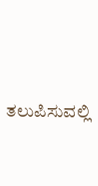ತಲುಪಿಸುವಲ್ಲಿ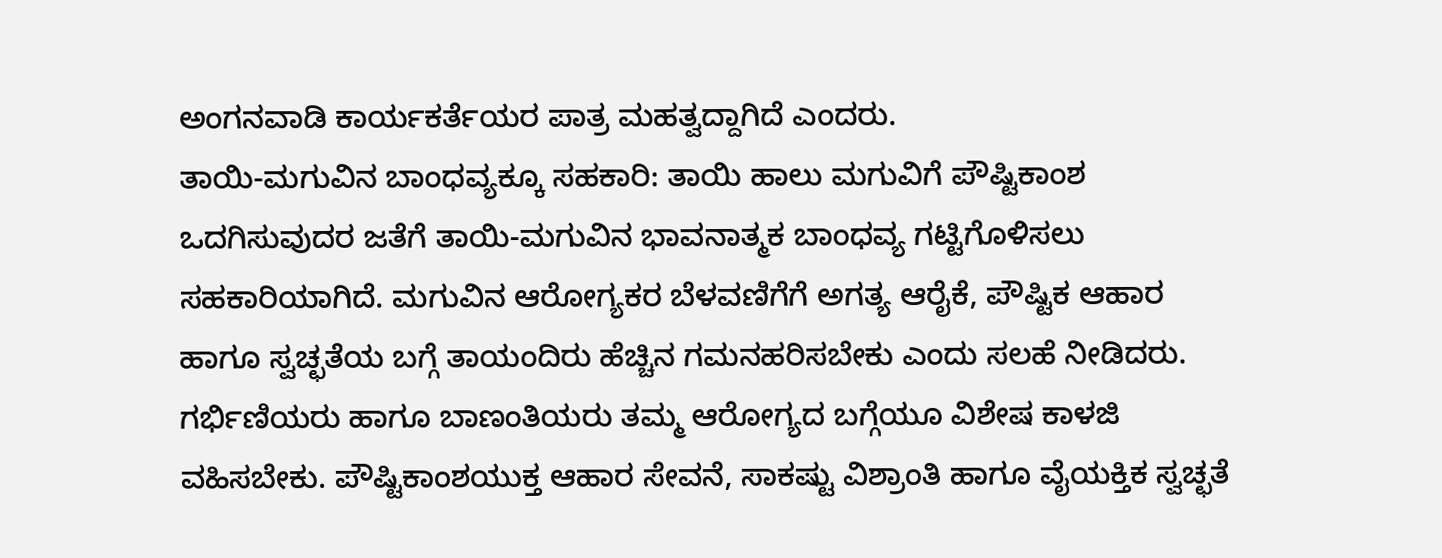ಅಂಗನವಾಡಿ ಕಾರ್ಯಕರ್ತೆಯರ ಪಾತ್ರ ಮಹತ್ವದ್ದಾಗಿದೆ ಎಂದರು.
ತಾಯಿ-ಮಗುವಿನ ಬಾಂಧವ್ಯಕ್ಕೂ ಸಹಕಾರಿ: ತಾಯಿ ಹಾಲು ಮಗುವಿಗೆ ಪೌಷ್ಟಿಕಾಂಶ ಒದಗಿಸುವುದರ ಜತೆಗೆ ತಾಯಿ-ಮಗುವಿನ ಭಾವನಾತ್ಮಕ ಬಾಂಧವ್ಯ ಗಟ್ಟಿಗೊಳಿಸಲು ಸಹಕಾರಿಯಾಗಿದೆ. ಮಗುವಿನ ಆರೋಗ್ಯಕರ ಬೆಳವಣಿಗೆಗೆ ಅಗತ್ಯ ಆರೈಕೆ, ಪೌಷ್ಟಿಕ ಆಹಾರ ಹಾಗೂ ಸ್ವಚ್ಛತೆಯ ಬಗ್ಗೆ ತಾಯಂದಿರು ಹೆಚ್ಚಿನ ಗಮನಹರಿಸಬೇಕು ಎಂದು ಸಲಹೆ ನೀಡಿದರು.
ಗರ್ಭಿಣಿಯರು ಹಾಗೂ ಬಾಣಂತಿಯರು ತಮ್ಮ ಆರೋಗ್ಯದ ಬಗ್ಗೆಯೂ ವಿಶೇಷ ಕಾಳಜಿ ವಹಿಸಬೇಕು. ಪೌಷ್ಟಿಕಾಂಶಯುಕ್ತ ಆಹಾರ ಸೇವನೆ, ಸಾಕಷ್ಟು ವಿಶ್ರಾಂತಿ ಹಾಗೂ ವೈಯಕ್ತಿಕ ಸ್ವಚ್ಛತೆ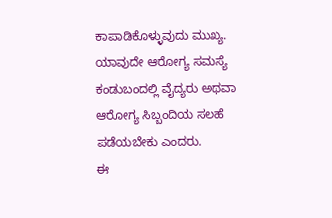ಕಾಪಾಡಿಕೊಳ್ಳುವುದು ಮುಖ್ಯ. ಯಾವುದೇ ಆರೋಗ್ಯ ಸಮಸ್ಯೆ ಕಂಡುಬಂದಲ್ಲಿ ವೈದ್ಯರು ಅಥವಾ ಆರೋಗ್ಯ ಸಿಬ್ಬಂದಿಯ ಸಲಹೆ ಪಡೆಯಬೇಕು ಎಂದರು.
ಈ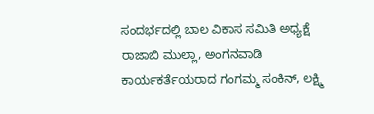ಸಂದರ್ಭದಲ್ಲಿ ಬಾಲ ವಿಕಾಸ ಸಮಿತಿ ಅಧ್ಯಕ್ಷೆ ರಾಜಾಬಿ ಮುಲ್ಲಾ, ಅಂಗನವಾಡಿ ಕಾರ್ಯಕರ್ತೆಯರಾದ ಗಂಗಮ್ಮ ಸಂಕಿನ್, ಲಕ್ಷ್ಮಿ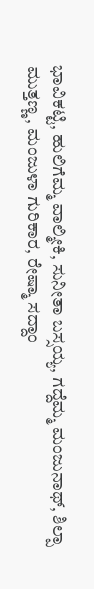ಭಾವಿಕಟ್ಟಿ, ಹುಲಿಗೆಮ್ಮ ವಾಲ್ಮೀಕಿ, ಸುನೀತಾ ಬಸ್ಸಯ್ಯ, ಗದ್ದೆಮ್ಮ ಮಂಜುನಾಥ್, ಶಿಲ್ಪಾ ಮುತ್ತಣ್ಣ, ಮಂಜುಳಾ ಗುರಿಕಾರ, ರೇಷ್ಮಾ ಸದ್ದಾಂ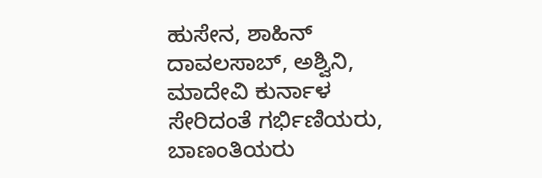ಹುಸೇನ, ಶಾಹಿನ್ ದಾವಲಸಾಬ್, ಅಶ್ವಿನಿ, ಮಾದೇವಿ ಕುರ್ನಾಳ ಸೇರಿದಂತೆ ಗರ್ಭಿಣಿಯರು, ಬಾಣಂತಿಯರು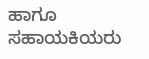ಹಾಗೂ ಸಹಾಯಕಿಯರು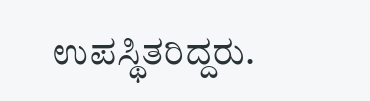ಉಪಸ್ಥಿತರಿದ್ದರು.